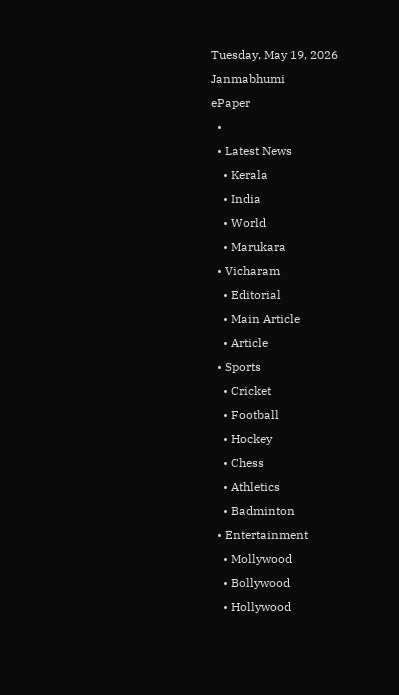Tuesday, May 19, 2026
Janmabhumi
ePaper
  •
  • Latest News
    • Kerala
    • India
    • World
    • Marukara
  • Vicharam
    • Editorial
    • Main Article
    • Article
  • Sports
    • Cricket
    • Football
    • Hockey
    • Chess
    • Athletics
    • Badminton
  • Entertainment
    • Mollywood
    • Bollywood
    • Hollywood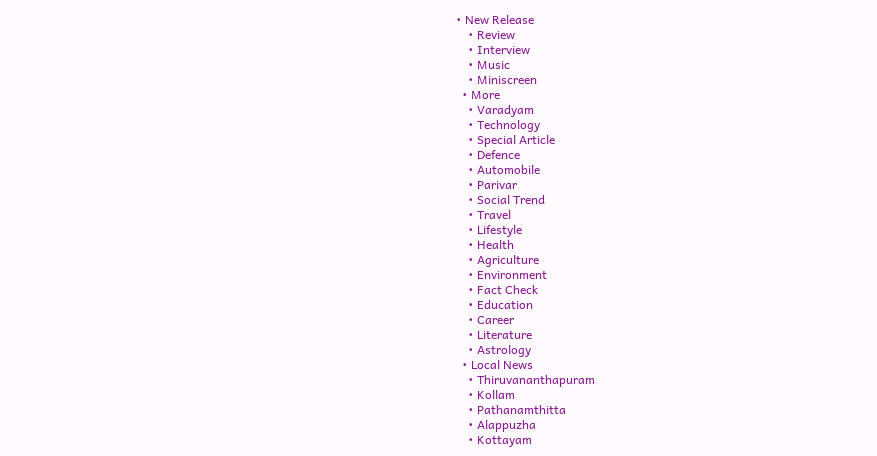• New Release
    • Review
    • Interview
    • Music
    • Miniscreen
  • More
    • Varadyam
    • Technology
    • Special Article
    • Defence
    • Automobile
    • Parivar
    • Social Trend
    • Travel
    • Lifestyle
    • Health
    • Agriculture
    • Environment
    • Fact Check
    • Education
    • Career
    • Literature
    • Astrology
  • Local News
    • Thiruvananthapuram
    • Kollam
    • Pathanamthitta
    • Alappuzha
    • Kottayam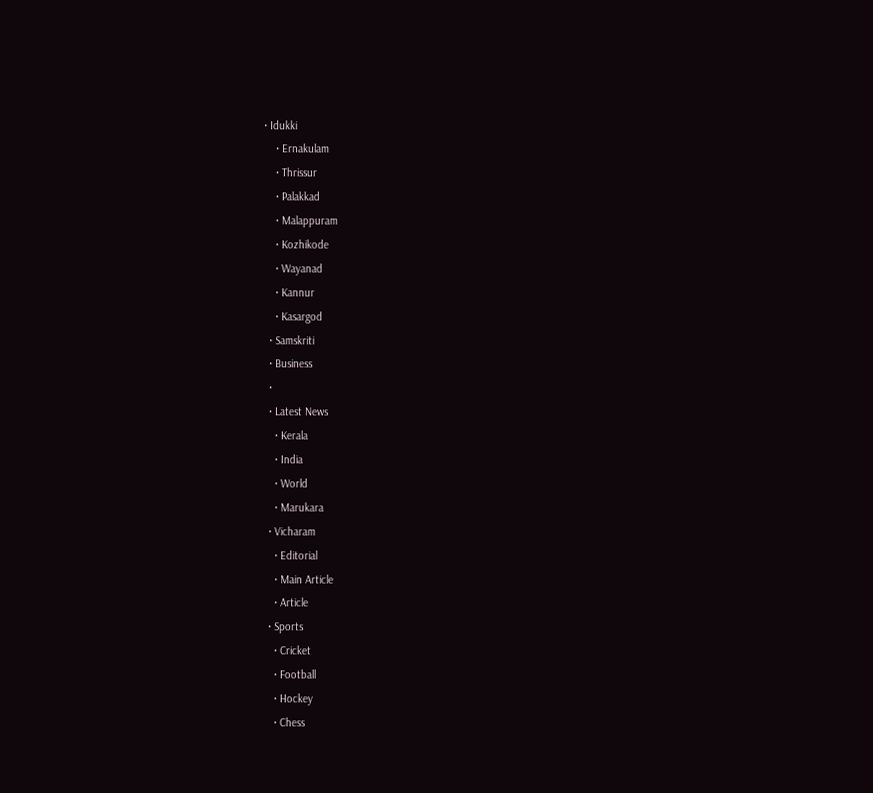• Idukki
    • Ernakulam
    • Thrissur
    • Palakkad
    • Malappuram
    • Kozhikode
    • Wayanad
    • Kannur
    • Kasargod
  • Samskriti
  • Business
  •
  • Latest News
    • Kerala
    • India
    • World
    • Marukara
  • Vicharam
    • Editorial
    • Main Article
    • Article
  • Sports
    • Cricket
    • Football
    • Hockey
    • Chess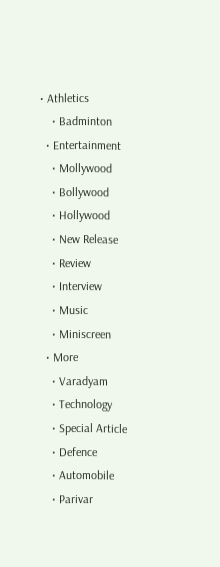• Athletics
    • Badminton
  • Entertainment
    • Mollywood
    • Bollywood
    • Hollywood
    • New Release
    • Review
    • Interview
    • Music
    • Miniscreen
  • More
    • Varadyam
    • Technology
    • Special Article
    • Defence
    • Automobile
    • Parivar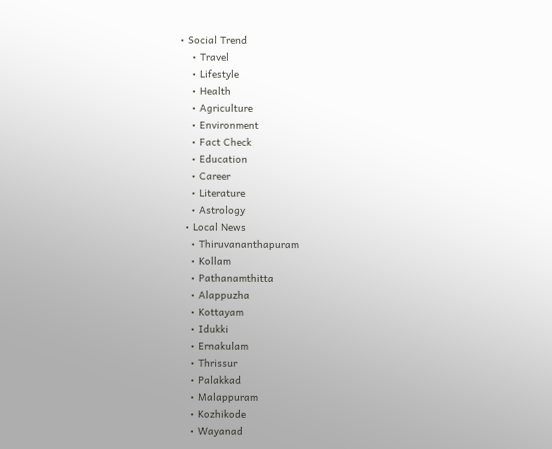• Social Trend
    • Travel
    • Lifestyle
    • Health
    • Agriculture
    • Environment
    • Fact Check
    • Education
    • Career
    • Literature
    • Astrology
  • Local News
    • Thiruvananthapuram
    • Kollam
    • Pathanamthitta
    • Alappuzha
    • Kottayam
    • Idukki
    • Ernakulam
    • Thrissur
    • Palakkad
    • Malappuram
    • Kozhikode
    • Wayanad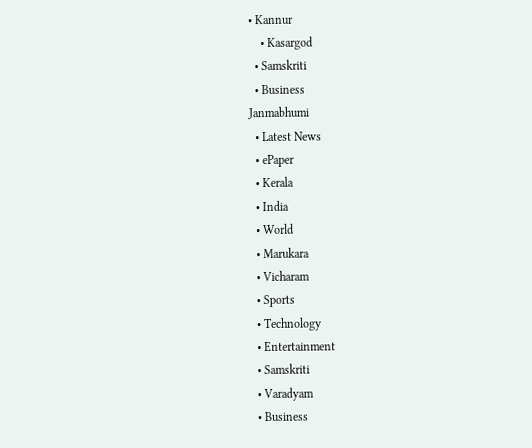• Kannur
    • Kasargod
  • Samskriti
  • Business
Janmabhumi
  • Latest News
  • ePaper
  • Kerala
  • India
  • World
  • Marukara
  • Vicharam
  • Sports
  • Technology
  • Entertainment
  • Samskriti
  • Varadyam
  • Business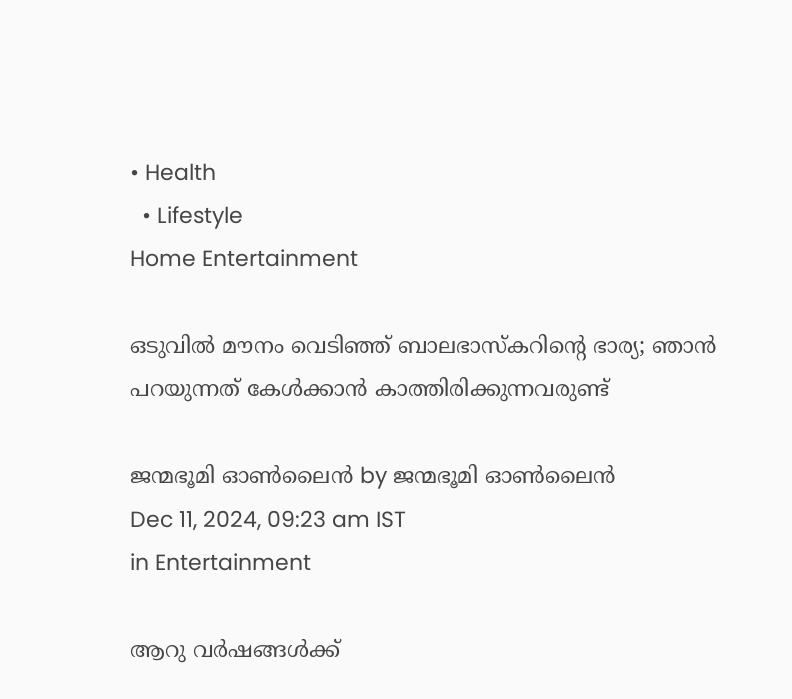• Health
  • Lifestyle
Home Entertainment

ഒടുവില്‍ മൗനം വെടിഞ്ഞ് ബാലഭാസ്‌കറിന്റെ ഭാര്യ; ഞാന്‍ പറയുന്നത് കേള്‍ക്കാന്‍ കാത്തിരിക്കുന്നവരുണ്ട്

ജന്മഭൂമി ഓണ്‍ലൈന്‍ by ജന്മഭൂമി ഓണ്‍ലൈന്‍
Dec 11, 2024, 09:23 am IST
in Entertainment

ആറു വര്‍ഷങ്ങള്‍ക്ക്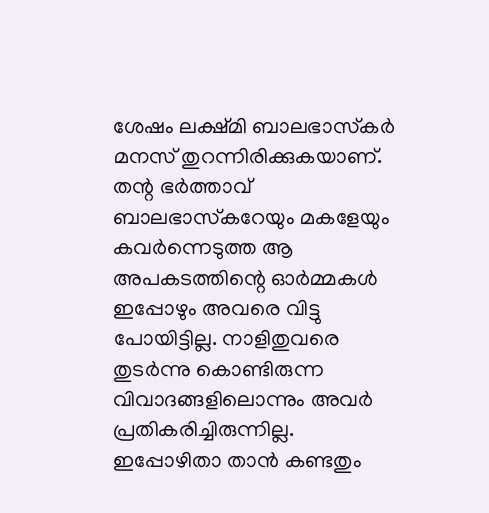ശേഷം ലക്ഷ്മി ബാലഭാസ്‌കര്‍ മനസ് തുറന്നിരിക്കുകയാണ്. തന്റ ഭര്‍ത്താവ് ബാലഭാസ്‌കറേയും മകളേയും കവര്‍ന്നെടുത്ത ആ അപകടത്തിന്റെ ഓര്‍മ്മകള്‍ ഇപ്പോഴും അവരെ വിട്ടു പോയിട്ടില്ല. നാളിതുവരെ തുടര്‍ന്നു കൊണ്ടിരുന്ന വിവാദങ്ങളിലൊന്നും അവര്‍ പ്രതികരിച്ചിരുന്നില്ല. ഇപ്പോഴിതാ താന്‍ കണ്ടതും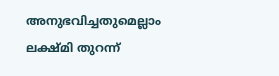അനുഭവിച്ചതുമെല്ലാം ലക്ഷ്മി തുറന്ന്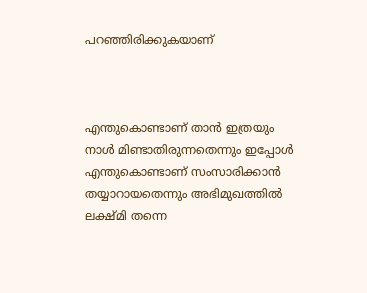പറഞ്ഞിരിക്കുകയാണ്



എന്തുകൊണ്ടാണ് താന്‍ ഇത്രയും നാള്‍ മിണ്ടാതിരുന്നതെന്നും ഇപ്പോള്‍ എന്തുകൊണ്ടാണ് സംസാരിക്കാന്‍ തയ്യാറായതെന്നും അഭിമുഖത്തില്‍ ലക്ഷ്മി തന്നെ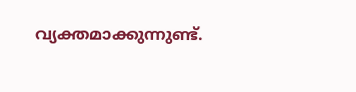വ്യക്തമാക്കുന്നുണ്ട്.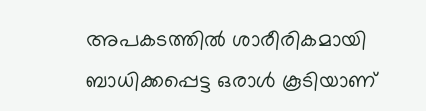അപകടത്തില്‍ ശാരീരികമായി ബാധിക്കപ്പെട്ട ഒരാള്‍ കൂടിയാണ്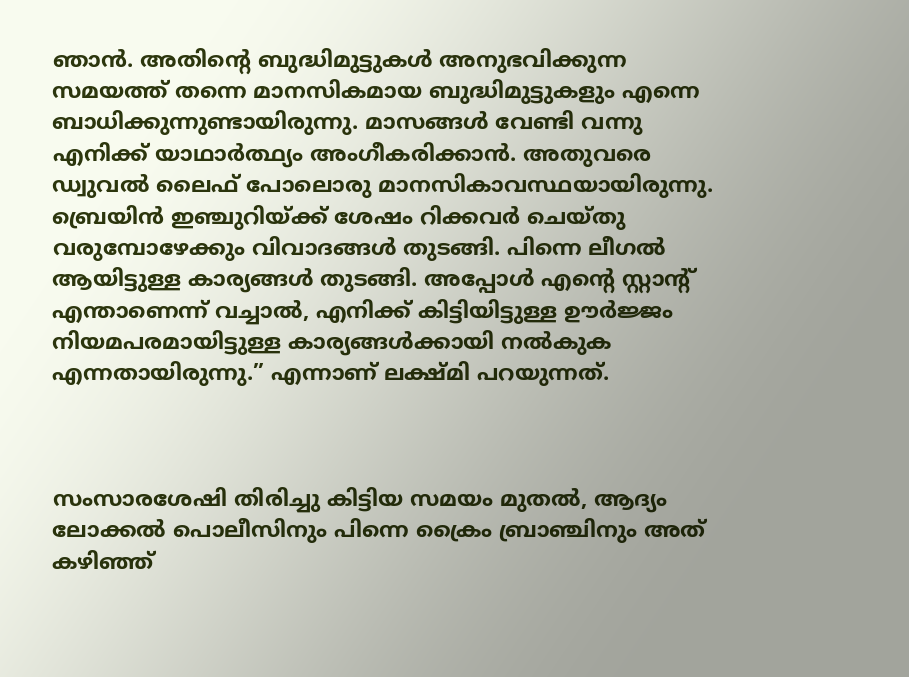ഞാന്‍. അതിന്റെ ബുദ്ധിമുട്ടുകള്‍ അനുഭവിക്കുന്ന സമയത്ത് തന്നെ മാനസികമായ ബുദ്ധിമുട്ടുകളും എന്നെ ബാധിക്കുന്നുണ്ടായിരുന്നു. മാസങ്ങള്‍ വേണ്ടി വന്നു എനിക്ക് യാഥാര്‍ത്ഥ്യം അംഗീകരിക്കാന്‍. അതുവരെ ഡ്വുവല്‍ ലൈഫ് പോലൊരു മാനസികാവസ്ഥയായിരുന്നു. ബ്രെയിന്‍ ഇഞ്ചുറിയ്‌ക്ക് ശേഷം റിക്കവര്‍ ചെയ്തു വരുമ്പോഴേക്കും വിവാദങ്ങള്‍ തുടങ്ങി. പിന്നെ ലീഗല്‍ ആയിട്ടുള്ള കാര്യങ്ങള്‍ തുടങ്ങി. അപ്പോള്‍ എന്റെ സ്റ്റാന്റ് എന്താണെന്ന് വച്ചാല്‍, എനിക്ക് കിട്ടിയിട്ടുള്ള ഊര്‍ജ്ജം നിയമപരമായിട്ടുള്ള കാര്യങ്ങള്‍ക്കായി നല്‍കുക എന്നതായിരുന്നു.” എന്നാണ് ലക്ഷ്മി പറയുന്നത്.



സംസാരശേഷി തിരിച്ചു കിട്ടിയ സമയം മുതല്‍, ആദ്യം ലോക്കല്‍ പൊലീസിനും പിന്നെ ക്രൈം ബ്രാഞ്ചിനും അത് കഴിഞ്ഞ്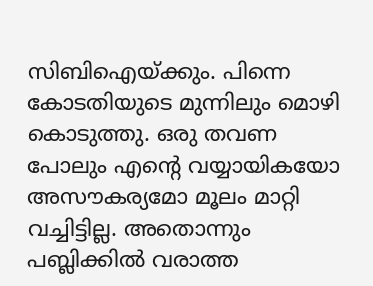സിബിഐയ്‌ക്കും. പിന്നെ കോടതിയുടെ മുന്നിലും മൊഴി കൊടുത്തു. ഒരു തവണ പോലും എന്റെ വയ്യായികയോ അസൗകര്യമോ മൂലം മാറ്റി വച്ചിട്ടില്ല. അതൊന്നും പബ്ലിക്കില്‍ വരാത്ത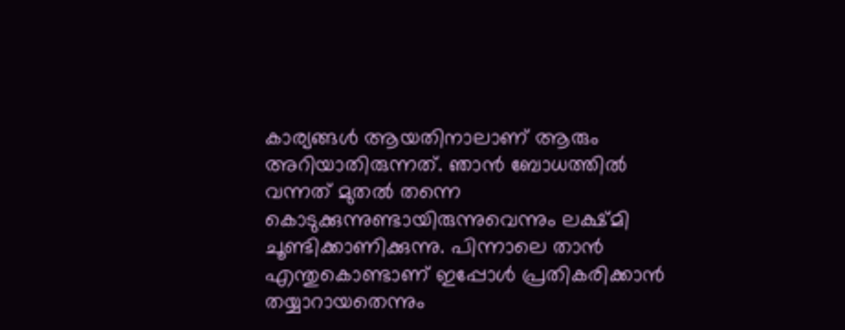കാര്യങ്ങള്‍ ആയതിനാലാണ് ആരും അറിയാതിരുന്നത്. ഞാന്‍ ബോധത്തില്‍ വന്നത് മുതല്‍ തന്നെ കൊടുക്കുന്നുണ്ടായിരുന്നുവെന്നും ലക്ഷ്മി ചൂണ്ടിക്കാണിക്കുന്നു. പിന്നാലെ താന്‍ എന്തുകൊണ്ടാണ് ഇപ്പോള്‍ പ്രതികരിക്കാന്‍ തയ്യാറായതെന്നും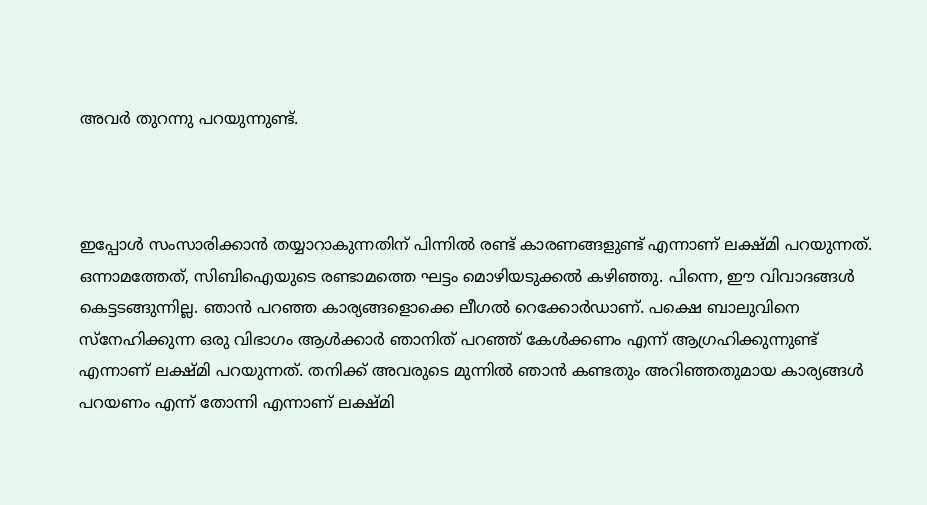അവര്‍ തുറന്നു പറയുന്നുണ്ട്.



ഇപ്പോള്‍ സംസാരിക്കാന്‍ തയ്യാറാകുന്നതിന് പിന്നില്‍ രണ്ട് കാരണങ്ങളുണ്ട് എന്നാണ് ലക്ഷ്മി പറയുന്നത്. ഒന്നാമത്തേത്, സിബിഐയുടെ രണ്ടാമത്തെ ഘട്ടം മൊഴിയടുക്കല്‍ കഴിഞ്ഞു. പിന്നെ, ഈ വിവാദങ്ങള്‍ കെട്ടടങ്ങുന്നില്ല. ഞാന്‍ പറഞ്ഞ കാര്യങ്ങളൊക്കെ ലീഗല്‍ റെക്കോര്‍ഡാണ്. പക്ഷെ ബാലുവിനെ സ്‌നേഹിക്കുന്ന ഒരു വിഭാഗം ആള്‍ക്കാര്‍ ഞാനിത് പറഞ്ഞ് കേള്‍ക്കണം എന്ന് ആഗ്രഹിക്കുന്നുണ്ട് എന്നാണ് ലക്ഷ്മി പറയുന്നത്. തനിക്ക് അവരുടെ മുന്നില്‍ ഞാന്‍ കണ്ടതും അറിഞ്ഞതുമായ കാര്യങ്ങള്‍ പറയണം എന്ന് തോന്നി എന്നാണ് ലക്ഷ്മി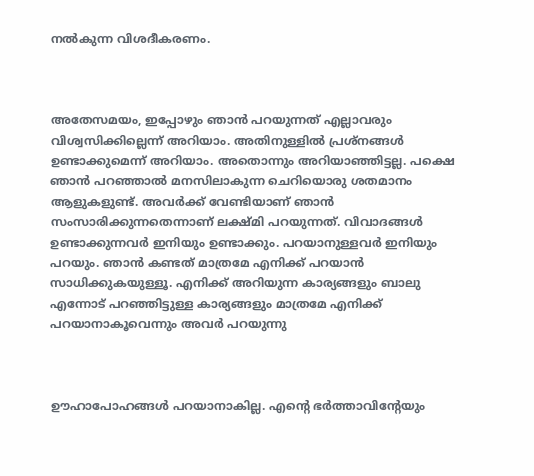നല്‍കുന്ന വിശദീകരണം.



അതേസമയം, ഇപ്പോഴും ഞാന്‍ പറയുന്നത് എല്ലാവരും വിശ്വസിക്കില്ലെന്ന് അറിയാം. അതിനുള്ളില്‍ പ്രശ്‌നങ്ങള്‍ ഉണ്ടാക്കുമെന്ന് അറിയാം. അതൊന്നും അറിയാഞ്ഞിട്ടല്ല. പക്ഷെ ഞാന്‍ പറഞ്ഞാല്‍ മനസിലാകുന്ന ചെറിയൊരു ശതമാനം ആളുകളുണ്ട്. അവര്‍ക്ക് വേണ്ടിയാണ് ഞാന്‍ സംസാരിക്കുന്നതെന്നാണ് ലക്ഷ്മി പറയുന്നത്. വിവാദങ്ങള്‍ ഉണ്ടാക്കുന്നവര്‍ ഇനിയും ഉണ്ടാക്കും. പറയാനുള്ളവര്‍ ഇനിയും പറയും. ഞാന്‍ കണ്ടത് മാത്രമേ എനിക്ക് പറയാന്‍ സാധിക്കുകയുള്ളൂ. എനിക്ക് അറിയുന്ന കാര്യങ്ങളും ബാലു എന്നോട് പറഞ്ഞിട്ടുള്ള കാര്യങ്ങളും മാത്രമേ എനിക്ക് പറയാനാകൂവെന്നും അവര്‍ പറയുന്നു



ഊഹാപോഹങ്ങള്‍ പറയാനാകില്ല. എന്റെ ഭര്‍ത്താവിന്റേയും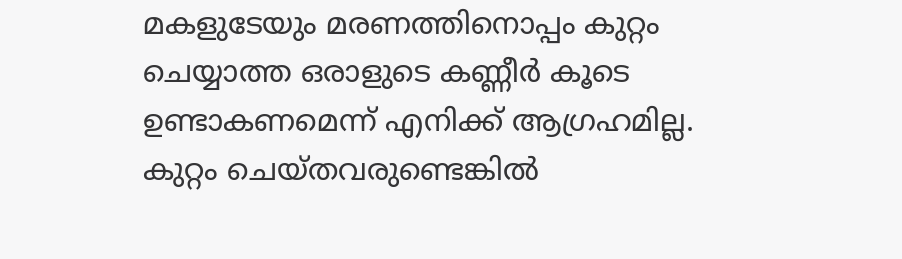മകളുടേയും മരണത്തിനൊപ്പം കുറ്റം ചെയ്യാത്ത ഒരാളുടെ കണ്ണീര്‍ കൂടെ ഉണ്ടാകണമെന്ന് എനിക്ക് ആഗ്രഹമില്ല. കുറ്റം ചെയ്തവരുണ്ടെങ്കില്‍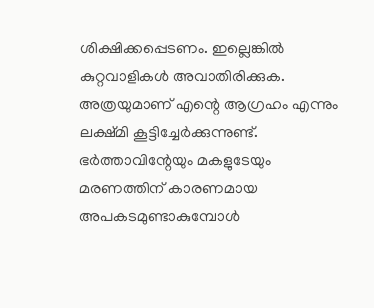ശിക്ഷിക്കപ്പെടണം. ഇല്ലെങ്കില്‍ കുറ്റവാളികള്‍ അവാതിരിക്കുക. അത്രയുമാണ് എന്റെ ആഗ്രഹം എന്നും ലക്ഷ്മി കൂട്ടിച്ചേര്‍ക്കുന്നുണ്ട്. ഭര്‍ത്താവിന്റേയും മകളുടേയും മരണത്തിന് കാരണമായ അപകടമുണ്ടാകുമ്പോള്‍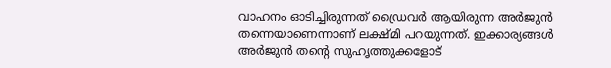വാഹനം ഓടിച്ചിരുന്നത് ഡ്രൈവര്‍ ആയിരുന്ന അര്‍ജുന്‍ തന്നെയാണെന്നാണ് ലക്ഷ്മി പറയുന്നത്. ഇക്കാര്യങ്ങള്‍ അര്‍ജുന്‍ തന്റെ സുഹൃത്തുക്കളോട്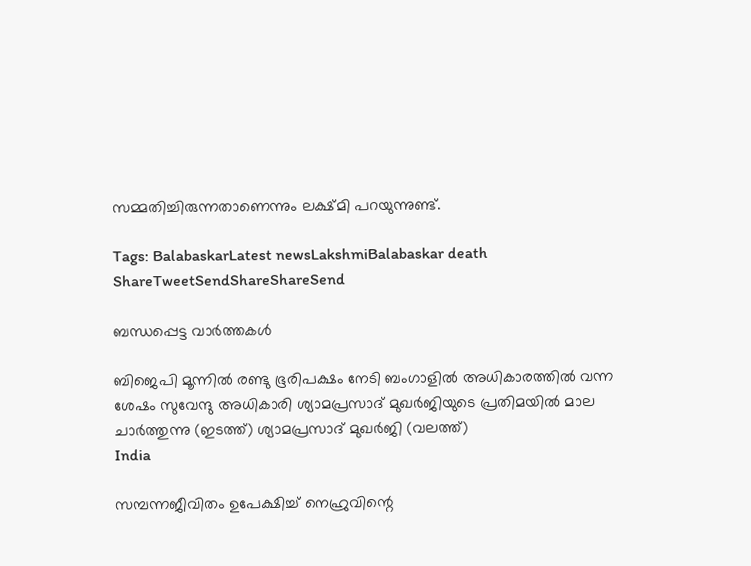സമ്മതിച്ചിരുന്നതാണെന്നും ലക്ഷ്മി പറയുന്നുണ്ട്.

Tags: BalabaskarLatest newsLakshmiBalabaskar death
ShareTweetSendShareShareSend

ബന്ധപ്പെട്ട വാര്‍ത്തകള്‍

ബിജെപി മൂന്നില്‍ രണ്ടു ഭൂരിപക്ഷം നേടി ബംഗാളില്‍ അധികാരത്തില്‍ വന്ന ശേഷം സുവേന്ദു അധികാരി ശ്യാമപ്രസാദ് മുഖര്‍ജിയുടെ പ്രതിമയില്‍ മാല ചാര്‍ത്തുന്നു (ഇടത്ത്) ശ്യാമപ്രസാദ് മുഖര്‍ജി (വലത്ത്)
India

സമ്പന്നജീവിതം ഉപേക്ഷിച്ച് നെഹ്രുവിന്റെ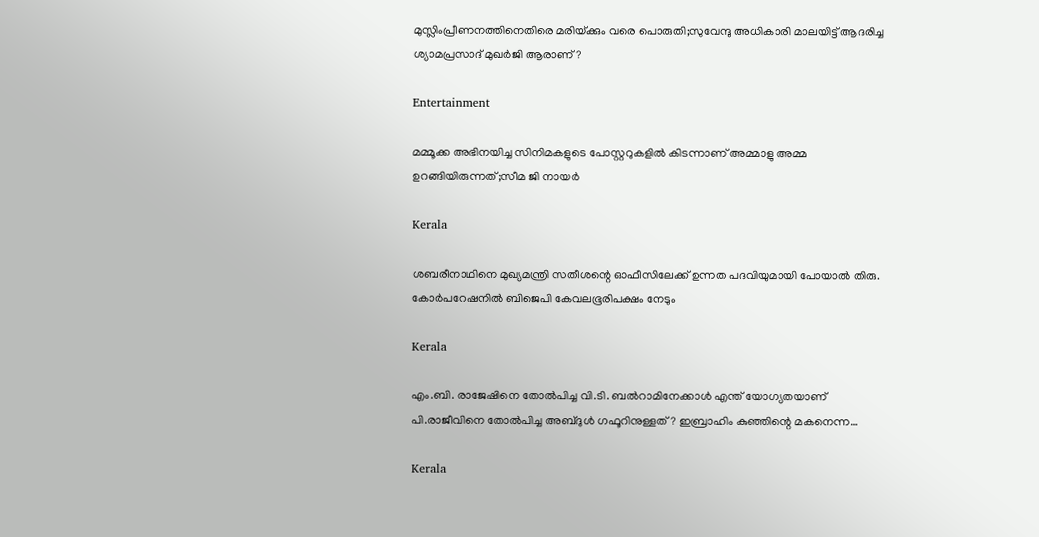മുസ്ലിംപ്രീണനത്തിനെതിരെ മരിയ്‌ക്കും വരെ പൊരുതി;സുവേന്ദു അധികാരി മാലയിട്ട് ആദരിച്ച ശ്യാമപ്രസാദ് മുഖര്‍ജി ആരാണ്?

Entertainment

മമ്മൂക്ക അഭിനയിച്ച സിനിമകളുടെ പോസ്റ്ററുകളിൽ കിടന്നാണ് അമ്മാളു അമ്മ ഉറങ്ങിയിരുന്നത്;സീമ ജി നായർ

Kerala

ശബരീനാഥിനെ മുഖ്യമന്ത്രി സതീശന്റെ ഓഫീസിലേക്ക് ഉന്നത പദവിയുമായി പോയാല്‍ തിരു. കോര്‍പറേഷനില്‍ ബിജെപി കേവലഭൂരിപക്ഷം നേടും

Kerala

എം.ബി. രാജേഷിനെ തോല്‍പിച്ച വി.ടി. ബല്‍റാമിനേക്കാള്‍ എന്ത് യോഗ്യതയാണ് പി.രാജീവിനെ തോല്‍പിച്ച അബ്ദുള്‍ ഗഫൂറിനുള്ളത്? ഇബ്രാഹിം കുഞ്ഞിന്റെ മകനെന്ന…

Kerala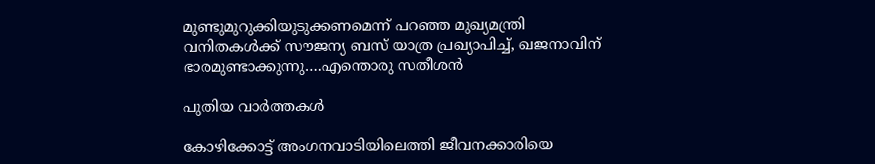മുണ്ടുമുറുക്കിയുടുക്കണമെന്ന് പറഞ്ഞ മുഖ്യമന്ത്രി വനിതകള്‍ക്ക് സൗജന്യ ബസ് യാത്ര പ്രഖ്യാപിച്ച്, ഖജനാവിന് ഭാരമുണ്ടാക്കുന്നു….എന്തൊരു സതീശന്‍

പുതിയ വാര്‍ത്തകള്‍

കോഴിക്കോട്ട് അംഗനവാടിയിലെത്തി ജീവനക്കാരിയെ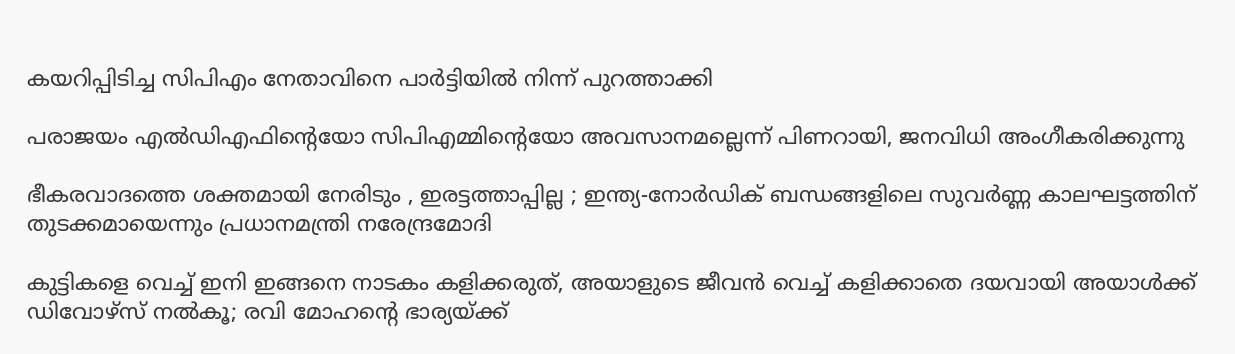കയറിപ്പിടിച്ച സിപിഎം നേതാവിനെ പാർട്ടിയിൽ നിന്ന് പുറത്താക്കി

പരാജയം എല്‍ഡിഎഫിന്റെയോ സിപിഎമ്മിന്റെയോ അവസാനമല്ലെന്ന് പിണറായി, ജനവിധി അംഗീകരിക്കുന്നു

ഭീകരവാദത്തെ ശക്തമായി നേരിടും , ഇരട്ടത്താപ്പില്ല ; ഇന്ത്യ-നോർഡിക് ബന്ധങ്ങളിലെ സുവർണ്ണ കാലഘട്ടത്തിന് തുടക്കമായെന്നും പ്രധാനമന്ത്രി നരേന്ദ്രമോദി

കുട്ടികളെ വെച്ച് ഇനി ഇങ്ങനെ നാടകം കളിക്കരുത്, അയാളുടെ ജീവൻ വെച്ച് കളിക്കാതെ ദയവായി അയാൾക്ക് ഡിവോഴ്സ് നൽകൂ; രവി മോഹന്റെ ഭാര്യയ്‌ക്ക്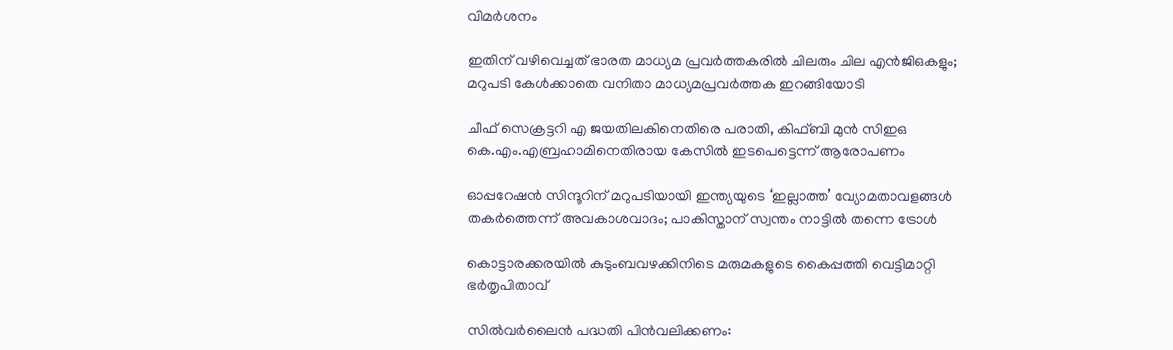വിമർശനം

ഇതിന് വഴിവെച്ചത് ഭാരത മാധ്യമ പ്രവർത്തകരിൽ ചിലരും ചില എൻജിഒകളും; മറുപടി കേൾക്കാതെ വനിതാ മാധ്യമപ്രവർത്തക ഇറങ്ങിയോടി

ചീഫ് സെക്രട്ടറി എ ജയതിലകിനെതിരെ പരാതി, കിഫ്ബി മുന്‍ സിഇഒ  കെ.എം.എബ്രഹാമിനെതിരായ കേസില്‍ ഇടപെട്ടെന്ന് ആരോപണം

ഓപ്പറേഷൻ സിന്ദൂറിന് മറുപടിയായി ഇന്ത്യയുടെ ‘ഇല്ലാത്ത’ വ്യോമതാവളങ്ങൾ തകർത്തെന്ന് അവകാശവാദം; പാകിസ്താന് സ്വന്തം നാട്ടിൽ തന്നെ ട്രോൾ

കൊട്ടാരക്കരയിൽ കുടുംബവഴക്കിനിടെ മരുമകളുടെ കൈപ്പത്തി വെട്ടിമാറ്റി ഭർതൃപിതാവ്

സില്‍വര്‍ലൈന്‍ പദ്ധതി പിന്‍വലിക്കണം: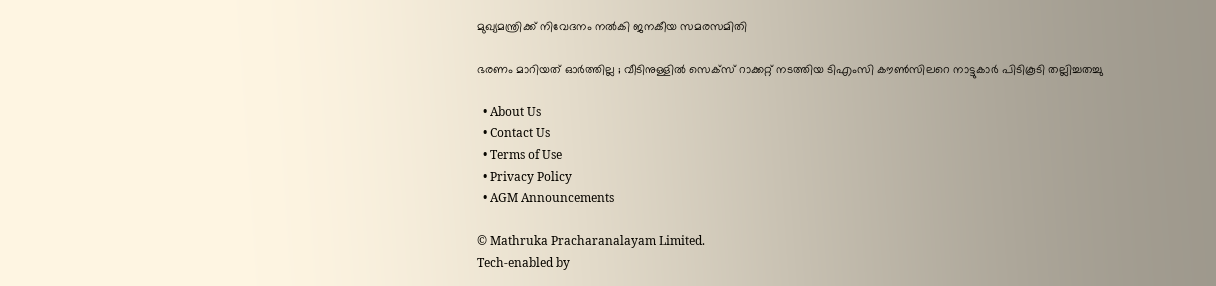മുഖ്യമന്ത്രിക്ക് നിവേദനം നല്‍കി ജനകീയ സമരസമിതി

ഭരണം മാറിയത് ഓർത്തില്ല ; വീടിനുള്ളിൽ സെക്സ് റാക്കറ്റ് നടത്തിയ ടിഎംസി കൗൺസിലറെ നാട്ടുകാർ പിടികൂടി തല്ലിച്ചതച്ചു

  • About Us
  • Contact Us
  • Terms of Use
  • Privacy Policy
  • AGM Announcements

© Mathruka Pracharanalayam Limited.
Tech-enabled by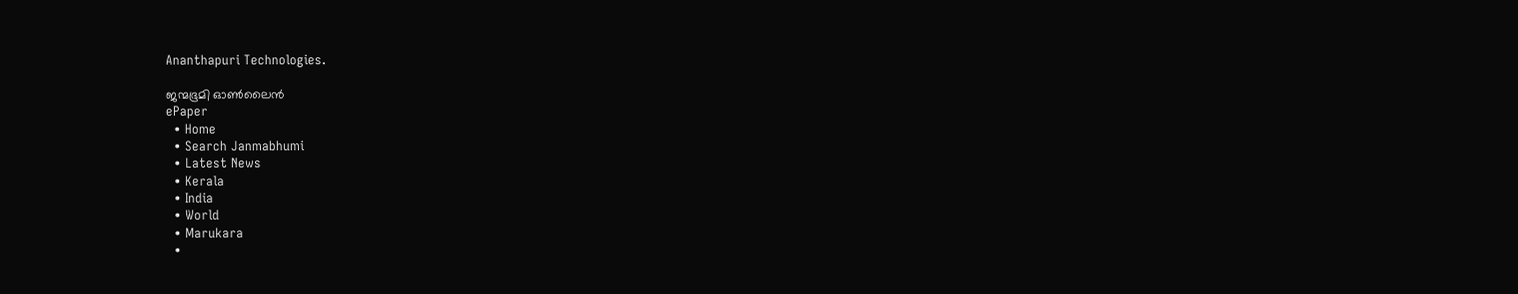Ananthapuri Technologies.

ജന്മഭൂമി ഓണ്‍ലൈന്‍
ePaper
  • Home
  • Search Janmabhumi
  • Latest News
  • Kerala
  • India
  • World
  • Marukara
  •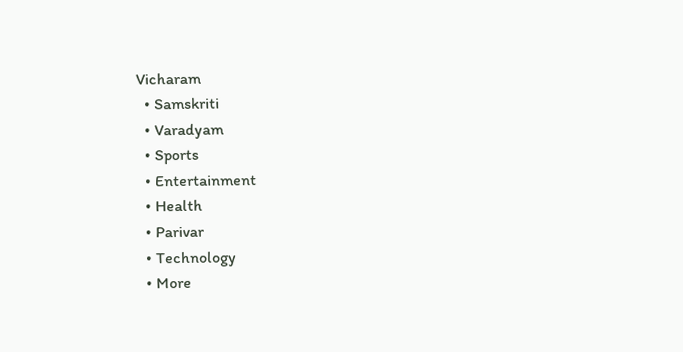Vicharam
  • Samskriti
  • Varadyam
  • Sports
  • Entertainment
  • Health
  • Parivar
  • Technology
  • More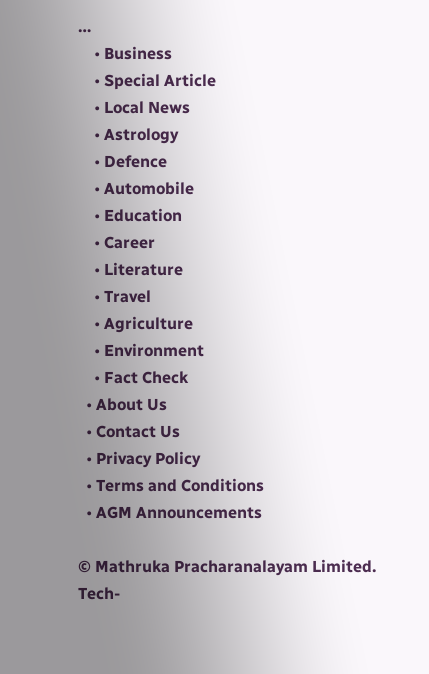…
    • Business
    • Special Article
    • Local News
    • Astrology
    • Defence
    • Automobile
    • Education
    • Career
    • Literature
    • Travel
    • Agriculture
    • Environment
    • Fact Check
  • About Us
  • Contact Us
  • Privacy Policy
  • Terms and Conditions
  • AGM Announcements

© Mathruka Pracharanalayam Limited.
Tech-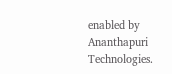enabled by Ananthapuri Technologies.